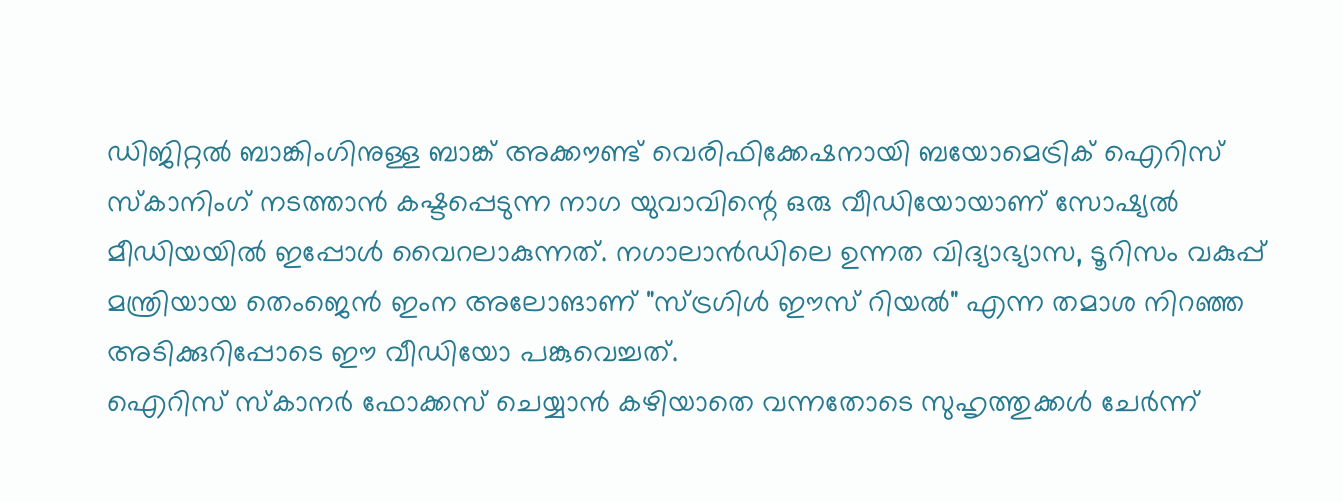ഡിജിറ്റൽ ബാങ്കിംഗിനുള്ള ബാങ്ക് അക്കൗണ്ട് വെരിഫിക്കേഷനായി ബയോമെട്രിക് ഐറിസ് സ്കാനിംഗ് നടത്താൻ കഷ്ടപ്പെടുന്ന നാഗ യുവാവിന്റെ ഒരു വീഡിയോയാണ് സോഷ്യൽ മീഡിയയിൽ ഇപ്പോൾ വൈറലാകുന്നത്. നഗാലാൻഡിലെ ഉന്നത വിദ്യാഭ്യാസ, ടൂറിസം വകുപ്പ് മന്ത്രിയായ തെംജെൻ ഇംന അലോങാണ് "സ്ട്രഗിൾ ഈസ് റിയൽ" എന്ന തമാശ നിറഞ്ഞ അടിക്കുറിപ്പോടെ ഈ വീഡിയോ പങ്കുവെച്ചത്.
ഐറിസ് സ്കാനർ ഫോക്കസ് ചെയ്യാൻ കഴിയാതെ വന്നതോടെ സുഹൃത്തുക്കൾ ചേർന്ന്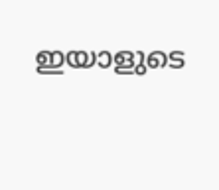ഇയാളുടെ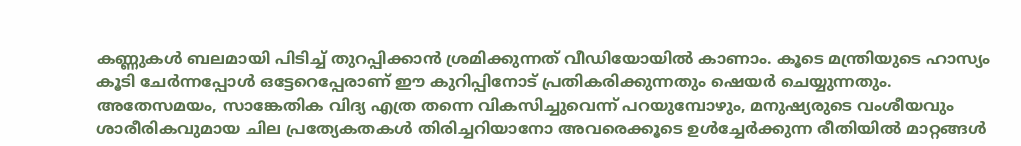കണ്ണുകൾ ബലമായി പിടിച്ച് തുറപ്പിക്കാൻ ശ്രമിക്കുന്നത് വീഡിയോയിൽ കാണാം. കൂടെ മന്ത്രിയുടെ ഹാസ്യം കൂടി ചേർന്നപ്പോൾ ഒട്ടേറെപ്പേരാണ് ഈ കുറിപ്പിനോട് പ്രതികരിക്കുന്നതും ഷെയർ ചെയ്യുന്നതും.
അതേസമയം, സാങ്കേതിക വിദ്യ എത്ര തന്നെ വികസിച്ചുവെന്ന് പറയുമ്പോഴും, മനുഷ്യരുടെ വംശീയവും ശാരീരികവുമായ ചില പ്രത്യേകതകൾ തിരിച്ചറിയാനോ അവരെക്കൂടെ ഉൾച്ചേർക്കുന്ന രീതിയിൽ മാറ്റങ്ങൾ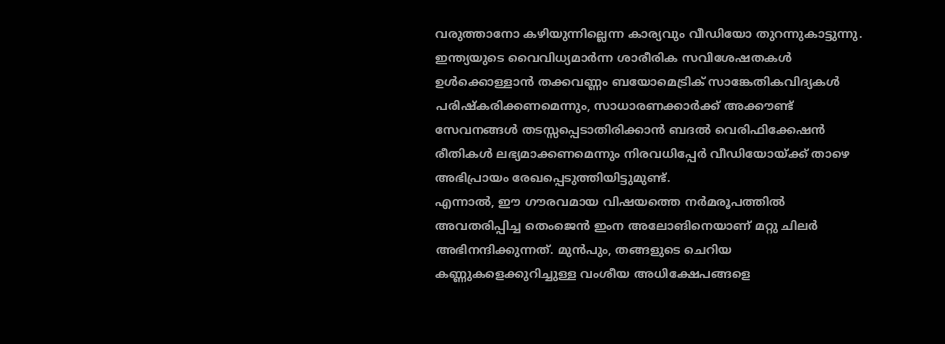വരുത്താനോ കഴിയുന്നില്ലെന്ന കാര്യവും വീഡിയോ തുറന്നുകാട്ടുന്നു. ഇന്ത്യയുടെ വൈവിധ്യമാർന്ന ശാരീരിക സവിശേഷതകൾ ഉൾക്കൊള്ളാൻ തക്കവണ്ണം ബയോമെട്രിക് സാങ്കേതികവിദ്യകൾ പരിഷ്കരിക്കണമെന്നും, സാധാരണക്കാർക്ക് അക്കൗണ്ട് സേവനങ്ങൾ തടസ്സപ്പെടാതിരിക്കാൻ ബദൽ വെരിഫിക്കേഷൻ രീതികൾ ലഭ്യമാക്കണമെന്നും നിരവധിപ്പേർ വീഡിയോയ്ക്ക് താഴെ അഭിപ്രായം രേഖപ്പെടുത്തിയിട്ടുമുണ്ട്.
എന്നാൽ, ഈ ഗൗരവമായ വിഷയത്തെ നർമരൂപത്തിൽ അവതരിപ്പിച്ച തെംജെൻ ഇംന അലോങിനെയാണ് മറ്റു ചിലർ അഭിനന്ദിക്കുന്നത്. മുൻപും, തങ്ങളുടെ ചെറിയ കണ്ണുകളെക്കുറിച്ചുള്ള വംശീയ അധിക്ഷേപങ്ങളെ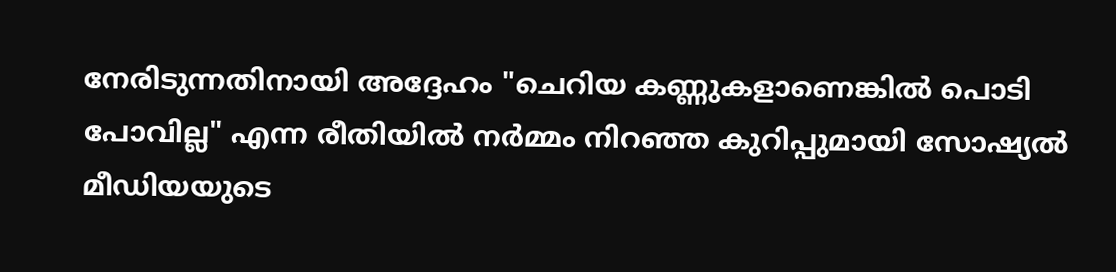നേരിടുന്നതിനായി അദ്ദേഹം "ചെറിയ കണ്ണുകളാണെങ്കിൽ പൊടി പോവില്ല" എന്ന രീതിയിൽ നർമ്മം നിറഞ്ഞ കുറിപ്പുമായി സോഷ്യൽ മീഡിയയുടെ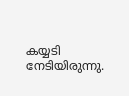കയ്യടി നേടിയിരുന്നു.